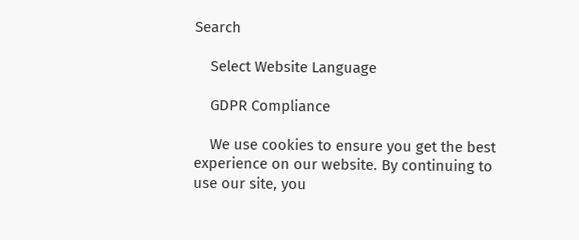Search

    Select Website Language

    GDPR Compliance

    We use cookies to ensure you get the best experience on our website. By continuing to use our site, you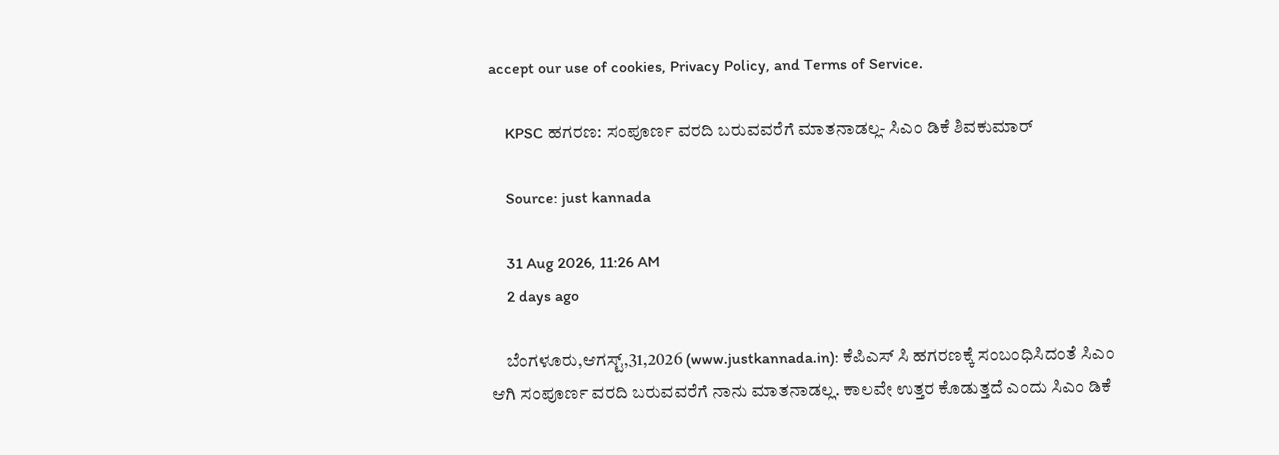accept our use of cookies, Privacy Policy, and Terms of Service.

    KPSC ಹಗರಣ: ಸಂಪೂರ್ಣ ವರದಿ ಬರುವವರೆಗೆ ಮಾತನಾಡಲ್ಲ- ಸಿಎಂ ಡಿಕೆ ಶಿವಕುಮಾರ್

    Source: just kannada

    31 Aug 2026, 11:26 AM
    2 days ago

    ಬೆಂಗಳೂರು,ಆಗಸ್ಟ್,31,2026 (www.justkannada.in): ಕೆಪಿಎಸ್ ಸಿ ಹಗರಣಕ್ಕೆ ಸಂಬಂಧಿಸಿದಂತೆ ಸಿಎಂ ಆಗಿ ಸಂಪೂರ್ಣ ವರದಿ ಬರುವವರೆಗೆ ನಾನು ಮಾತನಾಡಲ್ಲ. ಕಾಲವೇ ಉತ್ತರ ಕೊಡುತ್ತದೆ ಎಂದು ಸಿಎಂ ಡಿಕೆ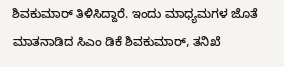ಶಿವಕುಮಾರ್ ತಿಳಿಸಿದ್ದಾರೆ. ಇಂದು ಮಾಧ್ಯಮಗಳ ಜೊತೆ ಮಾತನಾಡಿದ ಸಿಎಂ ಡಿಕೆ ಶಿವಕುಮಾರ್, ತನಿಖೆ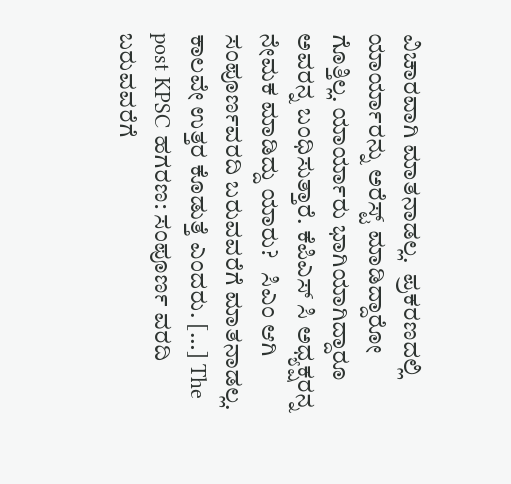ವಿಚಾರವಾಗಿ ಮಾತನಾಡಲ್ಲ.  ಪ್ರಕರಣದಲ್ಲಿ ಯಾರ್ಯಾರನ್ನು ಅರೆಸ್ಟ್ ಮಾಡಿದ್ದಾರೋ ಗೊತ್ತಿಲ್ಲ. ಯಾರ್ಯಾರು ಭಾಗಿಯಾಗಿದ್ದಾರೂ ಅವರನ್ನ ಬಂಧಿಸುತ್ತಾರೆ. ಕೆಪಿಎಸ್ ಸಿ ಅಧ್ಯಕ್ಷರನ್ನ ನೇಮಕ ಮಾಡಿದ್ದು ಯಾರು?   ಸಿಎಂ ಆಗಿ ಸಂಪೂರ್ಣವರದಿ ಬರುವವರೆಗೆ ಮಾತನಾಡಲ್ಲ.  ಕಾಲವೇ ಉತ್ತರ ಕೊಡುತ್ತೆ ಎಂದರು. […] The post KPSC ಹಗರಣ: ಸಂಪೂರ್ಣ ವರದಿ ಬರುವವರೆಗೆ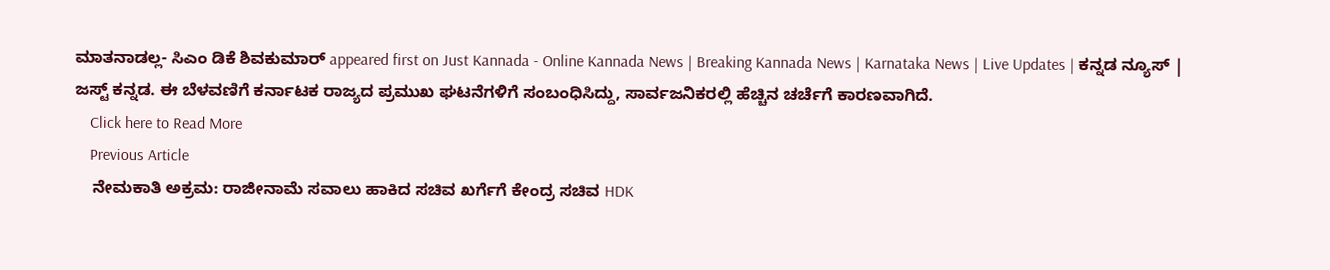ಮಾತನಾಡಲ್ಲ- ಸಿಎಂ ಡಿಕೆ ಶಿವಕುಮಾರ್ appeared first on Just Kannada - Online Kannada News | Breaking Kannada News | Karnataka News | Live Updates | ಕನ್ನಡ ನ್ಯೂಸ್ | ಜಸ್ಟ್ ಕನ್ನಡ. ಈ ಬೆಳವಣಿಗೆ ಕರ್ನಾಟಕ ರಾಜ್ಯದ ಪ್ರಮುಖ ಘಟನೆಗಳಿಗೆ ಸಂಬಂಧಿಸಿದ್ದು, ಸಾರ್ವಜನಿಕರಲ್ಲಿ ಹೆಚ್ಚಿನ ಚರ್ಚೆಗೆ ಕಾರಣವಾಗಿದೆ.
    Click here to Read More
    Previous Article
    ನೇಮಕಾತಿ ಅಕ್ರಮ: ರಾಜೀನಾಮೆ ಸವಾಲು ಹಾಕಿದ ಸಚಿವ ಖರ್ಗೆಗೆ ಕೇಂದ್ರ ಸಚಿವ HDK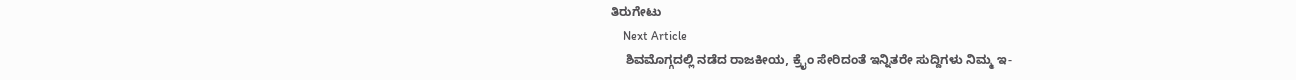ತಿರುಗೇಟು
    Next Article
    ಶಿವಮೊಗ್ಗದಲ್ಲಿ ನಡೆದ ರಾಜಕೀಯ, ಕ್ರೈಂ ಸೇರಿದಂತೆ ಇನ್ನಿತರೇ ಸುದ್ದಿಗಳು ನಿಮ್ಮ ಇ-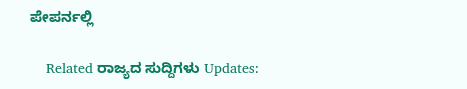ಪೇಪರ್ನಲ್ಲಿ

    Related ರಾಜ್ಯದ ಸುದ್ದಿಗಳು Updates: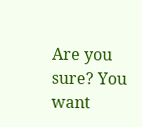Are you sure? You want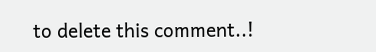to delete this comment..!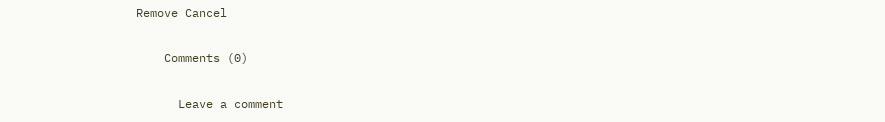Remove Cancel

    Comments (0)

      Leave a comment